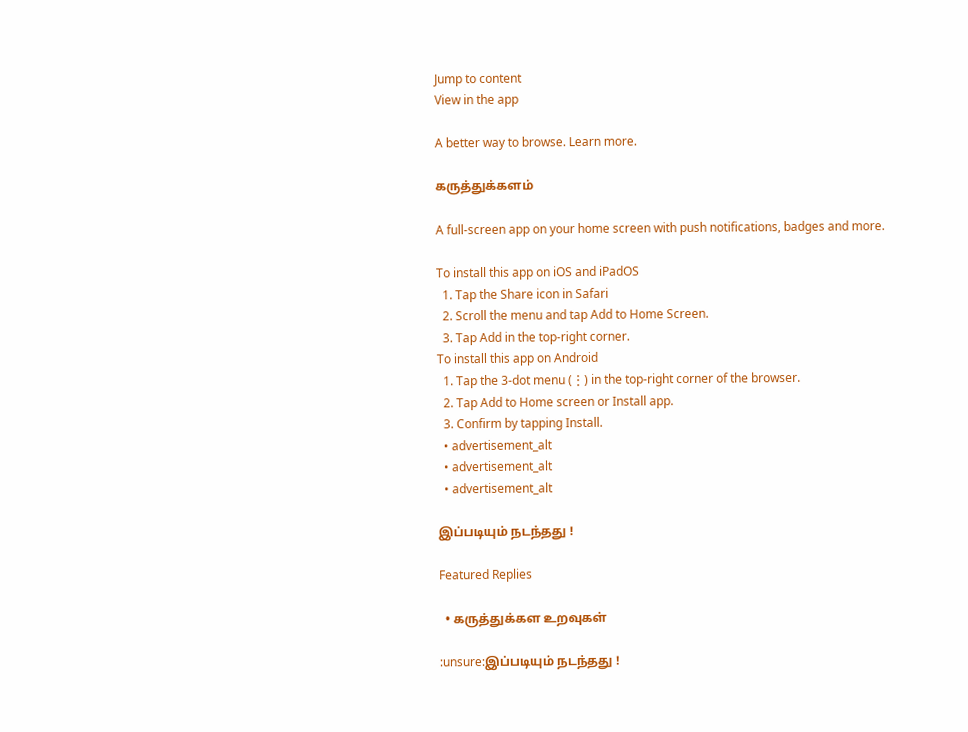Jump to content
View in the app

A better way to browse. Learn more.

கருத்துக்களம்

A full-screen app on your home screen with push notifications, badges and more.

To install this app on iOS and iPadOS
  1. Tap the Share icon in Safari
  2. Scroll the menu and tap Add to Home Screen.
  3. Tap Add in the top-right corner.
To install this app on Android
  1. Tap the 3-dot menu (⋮) in the top-right corner of the browser.
  2. Tap Add to Home screen or Install app.
  3. Confirm by tapping Install.
  • advertisement_alt
  • advertisement_alt
  • advertisement_alt

இப்படியும் நடந்தது !

Featured Replies

  • கருத்துக்கள உறவுகள்

:unsure:இப்படியும் நடந்தது !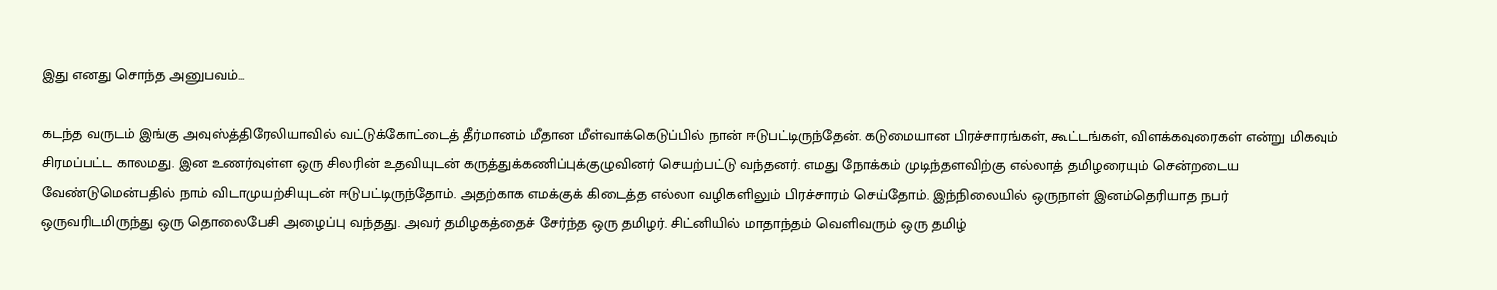இது எனது சொந்த அனுபவம்...

கடந்த வருடம் இங்கு அவுஸ்த்திரேலியாவில் வட்டுக்கோட்டைத் தீர்மானம் மீதான மீள்வாக்கெடுப்பில் நான் ஈடுபட்டிருந்தேன். கடுமையான பிரச்சாரங்கள், கூட்டங்கள், விளக்கவுரைகள் என்று மிகவும் சிரமப்பட்ட காலமது. இன உணர்வுள்ள ஒரு சிலரின் உதவியுடன் கருத்துக்கணிப்புக்குழுவினர் செயற்பட்டு வந்தனர். எமது நோக்கம் முடிந்தளவிற்கு எல்லாத் தமிழரையும் சென்றடைய வேண்டுமென்பதில் நாம் விடாமுயற்சியுடன் ஈடுபட்டிருந்தோம். அதற்காக எமக்குக் கிடைத்த எல்லா வழிகளிலும் பிரச்சாரம் செய்தோம். இந்நிலையில் ஒருநாள் இனம்தெரியாத நபர் ஒருவரிடமிருந்து ஒரு தொலைபேசி அழைப்பு வந்தது. அவர் தமிழகத்தைச் சேர்ந்த ஒரு தமிழர். சிட்னியில் மாதாந்தம் வெளிவரும் ஒரு தமிழ்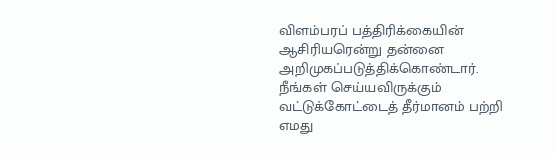விளம்பரப் பத்திரிக்கையின் ஆசிரியரென்று தன்னை அறிமுகப்படுத்திக்கொண்டார். நீங்கள் செய்யவிருக்கும் வட்டுக்கோட்டைத் தீர்மானம் பற்றி எமது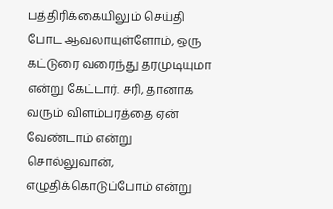பத்திரிக்கையிலும் செய்தி போட ஆவலாயுள்ளோம், ஒரு கட்டுரை வரைந்து தரமுடியுமா என்று கேட்டார். சரி, தானாக வரும் விளம்பரத்தை ஏன் வேண்டாம் என்று சொல்லுவான், எழுதிக்கொடுப்போம் என்று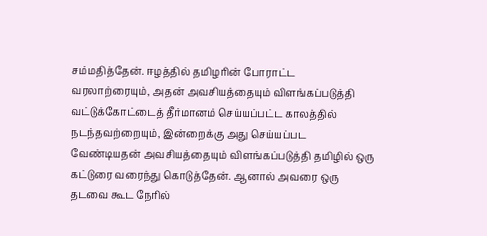சம்மதித்தேன். ஈழத்தில் தமிழரின் போராட்ட வரலாற்ரையும், அதன் அவசியத்தையும் விளங்கப்படுத்தி வட்டுக்கோட்டைத் தீர்மானம் செய்யப்பட்ட காலத்தில் நடந்தவற்றையும், இன்றைக்கு அது செய்யப்பட வேண்டியதன் அவசியத்தையும் விளங்கப்படுத்தி தமிழில் ஒரு கட்டுரை வரைந்து கொடுத்தேன். ஆனால் அவரை ஒரு தடவை கூட நேரில்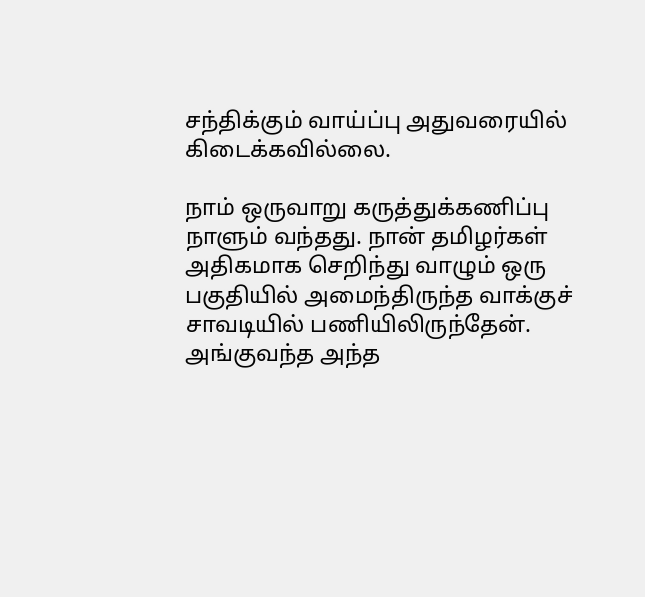சந்திக்கும் வாய்ப்பு அதுவரையில் கிடைக்கவில்லை.

நாம் ஒருவாறு கருத்துக்கணிப்பு நாளும் வந்தது. நான் தமிழர்கள் அதிகமாக செறிந்து வாழும் ஒரு பகுதியில் அமைந்திருந்த வாக்குச் சாவடியில் பணியிலிருந்தேன். அங்குவந்த அந்த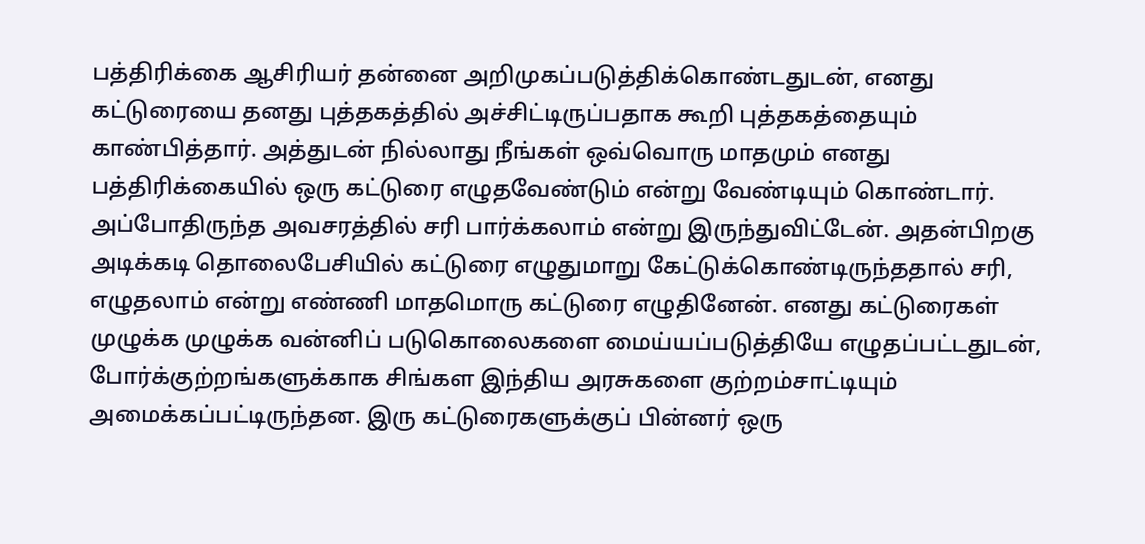பத்திரிக்கை ஆசிரியர் தன்னை அறிமுகப்படுத்திக்கொண்டதுடன், எனது கட்டுரையை தனது புத்தகத்தில் அச்சிட்டிருப்பதாக கூறி புத்தகத்தையும் காண்பித்தார். அத்துடன் நில்லாது நீங்கள் ஒவ்வொரு மாதமும் எனது பத்திரிக்கையில் ஒரு கட்டுரை எழுதவேண்டும் என்று வேண்டியும் கொண்டார். அப்போதிருந்த அவசரத்தில் சரி பார்க்கலாம் என்று இருந்துவிட்டேன். அதன்பிறகு அடிக்கடி தொலைபேசியில் கட்டுரை எழுதுமாறு கேட்டுக்கொண்டிருந்ததால் சரி, எழுதலாம் என்று எண்ணி மாதமொரு கட்டுரை எழுதினேன். எனது கட்டுரைகள் முழுக்க முழுக்க வன்னிப் படுகொலைகளை மைய்யப்படுத்தியே எழுதப்பட்டதுடன், போர்க்குற்றங்களுக்காக சிங்கள இந்திய அரசுகளை குற்றம்சாட்டியும் அமைக்கப்பட்டிருந்தன. இரு கட்டுரைகளுக்குப் பின்னர் ஒரு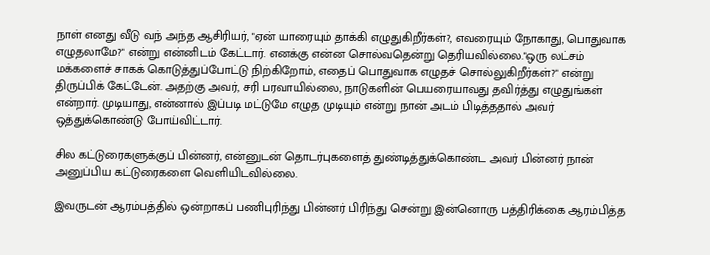நாள் எனது வீடு வந் அந்த ஆசிரியர், "ஏன் யாரையும் தாக்கி எழுதுகிறீர்கள்?, எவரையும் நோகாது, பொதுவாக எழுதலாமே?" என்று என்னிடம் கேட்டார். எனக்கு என்ன சொல்வதென்று தெரியவில்லை."ஒரு லட்சம் மக்களைச் சாகக் கொடுத்துப்போட்டு நிற்கிறோம், எதைப் பொதுவாக எழுதச் சொல்லுகிறீர்கள்?" என்று திருப்பிக் கேட்டேன். அதற்கு அவர், சரி பரவாயில்லை, நாடுகளின் பெயரையாவது தவிர்த்து எழுதுங்கள் என்றார். முடியாது, என்னால் இப்படி மட்டுமே எழுத முடியும் என்று நான் அடம் பிடித்ததால் அவர் ஒத்துக்கொண்டு போய்விட்டார்.

சில கட்டுரைகளுக்குப் பின்னர், என்னுடன் தொடர்புகளைத் துண்டித்துக்கொண்ட அவர் பின்னர் நான் அனுப்பிய கட்டுரைகளை வெளியிடவில்லை.

இவருடன் ஆரம்பத்தில் ஒன்றாகப் பணிபுரிந்து பின்னர் பிரிந்து சென்று இன்னொரு பத்திரிக்கை ஆரம்பித்த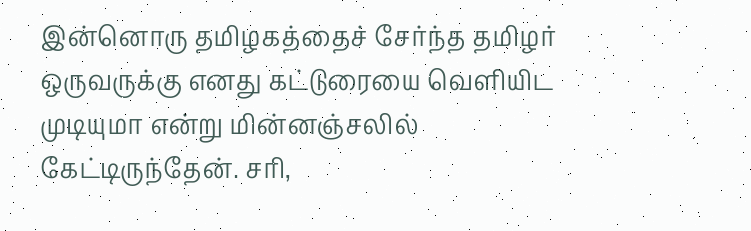இன்னொரு தமிழகத்தைச் சேர்ந்த தமிழர் ஒருவருக்கு எனது கட்டுரையை வெளியிட முடியுமா என்று மின்னஞ்சலில் கேட்டிருந்தேன். சரி,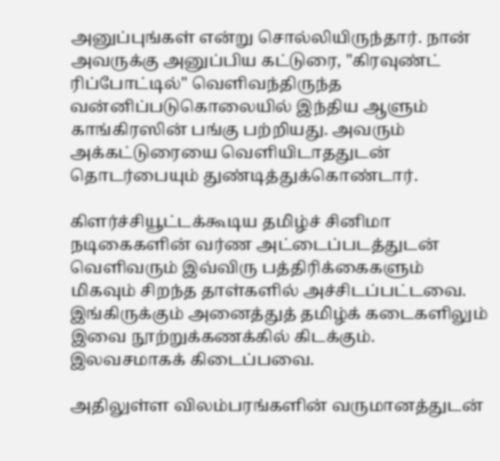அனுப்புங்கள் என்று சொல்லியிருந்தார். நான் அவருக்கு அனுப்பிய கட்டுரை, "கிரவுண்ட் ரிப்போட்டில்" வெளிவந்திருந்த வன்னிப்படுகொலையில் இந்திய ஆளும் காங்கிரஸின் பங்கு பற்றியது. அவரும் அக்கட்டுரையை வெளியிடாததுடன் தொடர்பையும் துண்டித்துக்கொண்டார்.

கிளர்ச்சியூட்டக்கூடிய தமிழ்ச் சினிமா நடிகைகளின் வர்ண அட்டைப்படத்துடன் வெளிவரும் இவ்விரு பத்திரிக்கைகளும் மிகவும் சிறந்த தாள்களில் அச்சிடப்பட்டவை. இங்கிருக்கும் அனைத்துத் தமிழ்க் கடைகளிலும் இவை நூற்றுக்கணக்கில் கிடக்கும். இலவசமாகக் கிடைப்பவை.

அதிலுள்ள விலம்பரங்களின் வருமானத்துடன்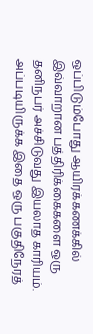ஒப்பிடும்போது ஆயிரக்கணக்கில் இவ்வாறான பத்திரிக்கைகளை ஒரு தனிநபர் அச்சிடுவது இயலாத காரியம். அப்படியிருக்க இதை ஒரு பகுதிநேரத்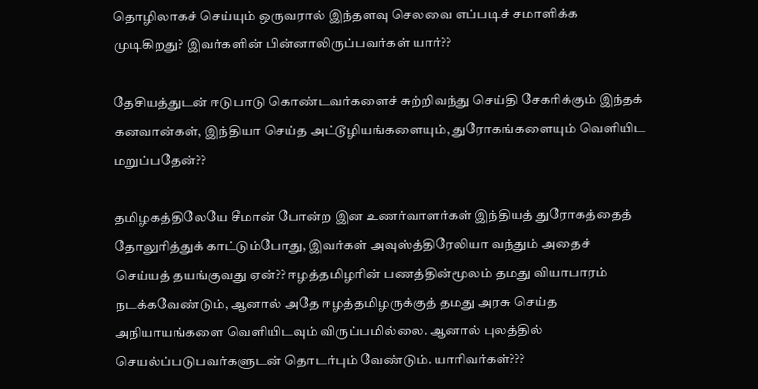தொழிலாகச் செய்யும் ஒருவரால் இந்தளவு செலவை எப்படிச் சமாளிக்க முடிகிறது? இவர்களின் பின்னாலிருப்பவர்கள் யார்??

தேசியத்துடன் ஈடுபாடு கொண்டவர்களைச் சுற்றிவந்து செய்தி சேகரிக்கும் இந்தக் கனவான்கள், இந்தியா செய்த அட்டூழியங்களையும், துரோகங்களையும் வெளியிட மறுப்பதேன்??

தமிழகத்திலேயே சீமான் போன்ற இன உணர்வாளர்கள் இந்தியத் துரோகத்தைத் தோலுரித்துக் காட்டும்போது, இவர்கள் அவுஸ்த்திரேலியா வந்தும் அதைச் செய்யத் தயங்குவது ஏன்?? ஈழத்தமிழரின் பணத்தின்மூலம் தமது வியாபாரம் நடக்கவேண்டும், ஆனால் அதே ஈழத்தமிழருக்குத் தமது அரசு செய்த அநியாயங்களை வெளியிடவும் விருப்பமில்லை. ஆனால் புலத்தில் செயல்ப்படுபவர்களுடன் தொடர்பும் வேண்டும். யாரிவர்கள்???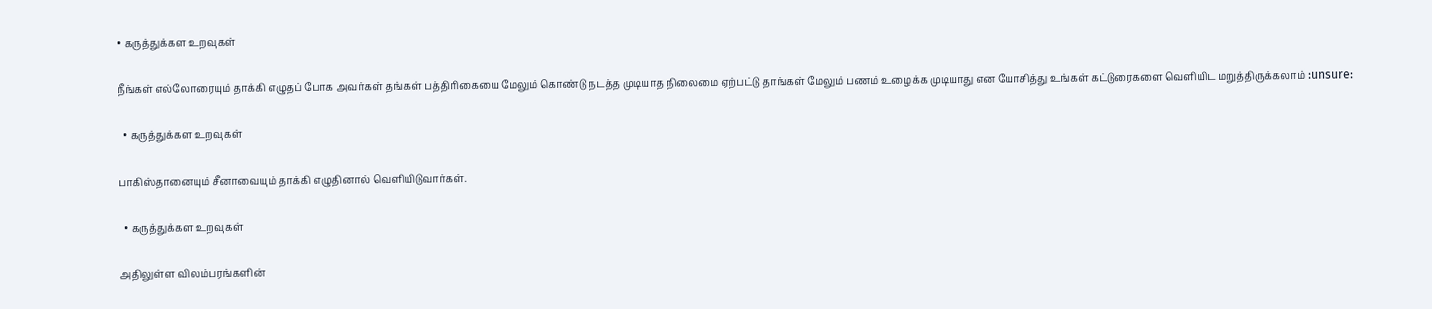• கருத்துக்கள உறவுகள்

நீங்கள் எல்லோரையும் தாக்கி எழுதப் போக அவர்கள் தங்கள் பத்திரிகையை மேலும் கொண்டு நடத்த முடியாத நிலைமை ஏற்பட்டு தாங்கள் மேலும் பணம் உழைக்க முடியாது என யோசித்து உங்கள் கட்டுரைகளை வெளியிட மறுத்திருக்கலாம் :unsure:

  • கருத்துக்கள உறவுகள்

பாகிஸ்தானையும் சீனாவையும் தாக்கி எழுதினால் வெளியிடுவார்கள்.

  • கருத்துக்கள உறவுகள்

அதிலுள்ள விலம்பரங்களின்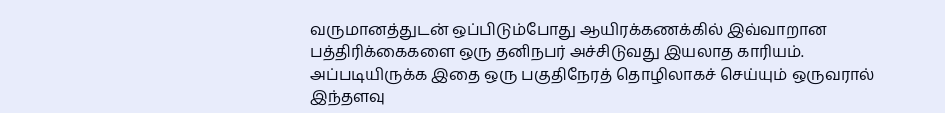வருமானத்துடன் ஒப்பிடும்போது ஆயிரக்கணக்கில் இவ்வாறான பத்திரிக்கைகளை ஒரு தனிநபர் அச்சிடுவது இயலாத காரியம். அப்படியிருக்க இதை ஒரு பகுதிநேரத் தொழிலாகச் செய்யும் ஒருவரால் இந்தளவு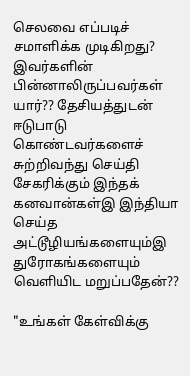செலவை எப்படிச் சமாளிக்க முடிகிறது? இவர்களின் பின்னாலிருப்பவர்கள் யார்?? தேசியத்துடன் ஈடுபாடு கொண்டவர்களைச் சுற்றிவந்து செய்தி சேகரிக்கும் இந்தக் கனவான்கள்இ இந்தியா செய்த அட்டூழியங்களையும்இ துரோகங்களையும் வெளியிட மறுப்பதேன்??

"உங்கள் கேள்விக்கு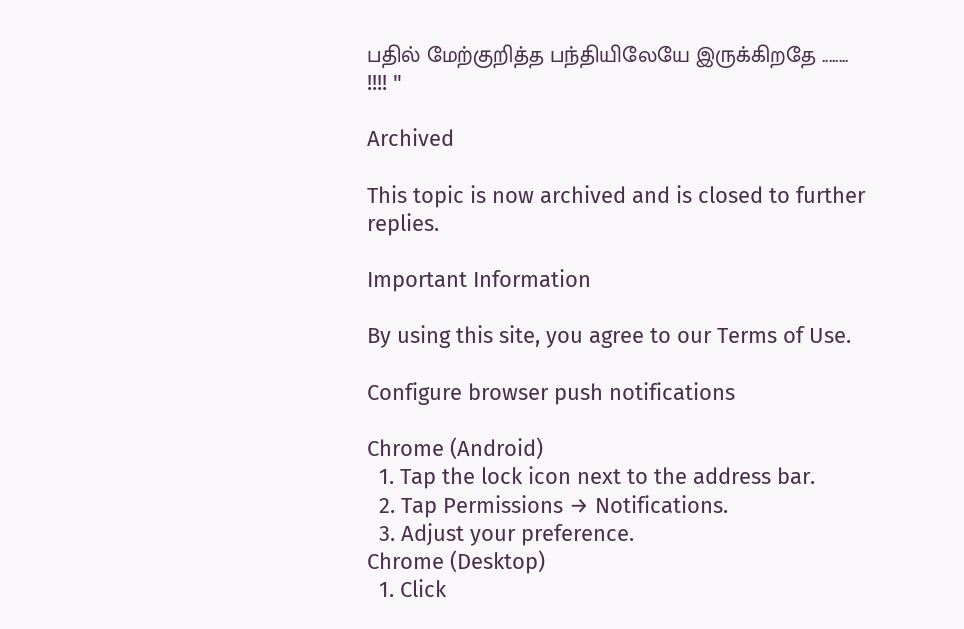பதில் மேற்குறித்த பந்தியிலேயே இருக்கிறதே ........ !!!! "

Archived

This topic is now archived and is closed to further replies.

Important Information

By using this site, you agree to our Terms of Use.

Configure browser push notifications

Chrome (Android)
  1. Tap the lock icon next to the address bar.
  2. Tap Permissions → Notifications.
  3. Adjust your preference.
Chrome (Desktop)
  1. Click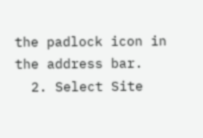the padlock icon in the address bar.
  2. Select Site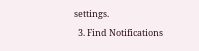settings.
  3. Find Notifications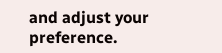and adjust your preference.